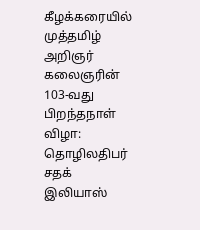கீழக்கரையில் முத்தமிழ் அறிஞர் கலைஞரின் 103-வது பிறந்தநாள் விழா: தொழிலதிபர் சதக் இலியாஸ்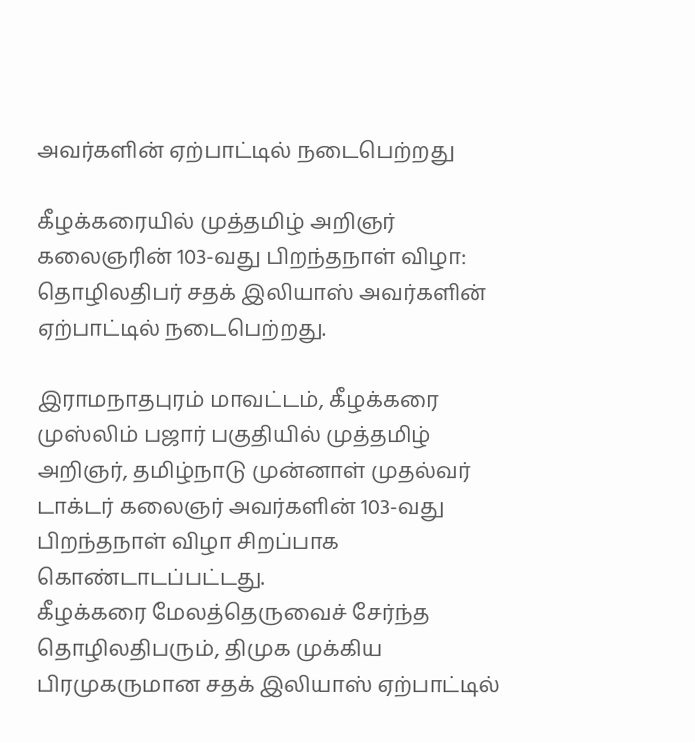அவர்களின் ஏற்பாட்டில் நடைபெற்றது

கீழக்கரையில் முத்தமிழ் அறிஞர் கலைஞரின் 103-வது பிறந்தநாள் விழா: தொழிலதிபர் சதக் இலியாஸ் அவர்களின் ஏற்பாட்டில் நடைபெற்றது.

இராமநாதபுரம் மாவட்டம், கீழக்கரை முஸ்லிம் பஜார் பகுதியில் முத்தமிழ் அறிஞர், தமிழ்நாடு முன்னாள் முதல்வர் டாக்டர் கலைஞர் அவர்களின் 103-வது பிறந்தநாள் விழா சிறப்பாக கொண்டாடப்பட்டது.
கீழக்கரை மேலத்தெருவைச் சேர்ந்த தொழிலதிபரும், திமுக முக்கிய பிரமுகருமான சதக் இலியாஸ் ஏற்பாட்டில்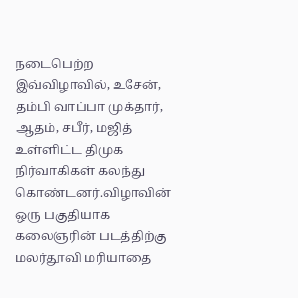நடைபெற்ற இவ்விழாவில், உசேன், தம்பி வாப்பா முக்தார், ஆதம், சபீர், மஜித் உள்ளிட்ட திமுக நிர்வாகிகள் கலந்து கொண்டனர்.விழாவின் ஒரு பகுதியாக கலைஞரின் படத்திற்கு மலர்தூவி மரியாதை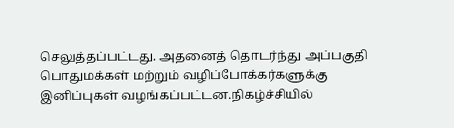செலுத்தப்பட்டது. அதனைத் தொடர்ந்து அப்பகுதி பொதுமக்கள் மற்றும் வழிப்போக்கர்களுக்கு இனிப்புகள் வழங்கப்பட்டன.நிகழ்ச்சியில்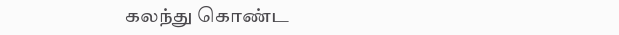கலந்து கொண்ட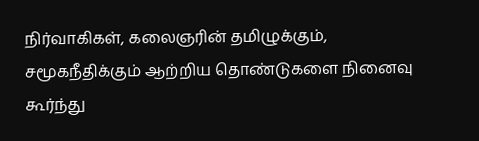நிர்வாகிகள், கலைஞரின் தமிழுக்கும், சமூகநீதிக்கும் ஆற்றிய தொண்டுகளை நினைவு கூர்ந்து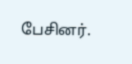பேசினர்.